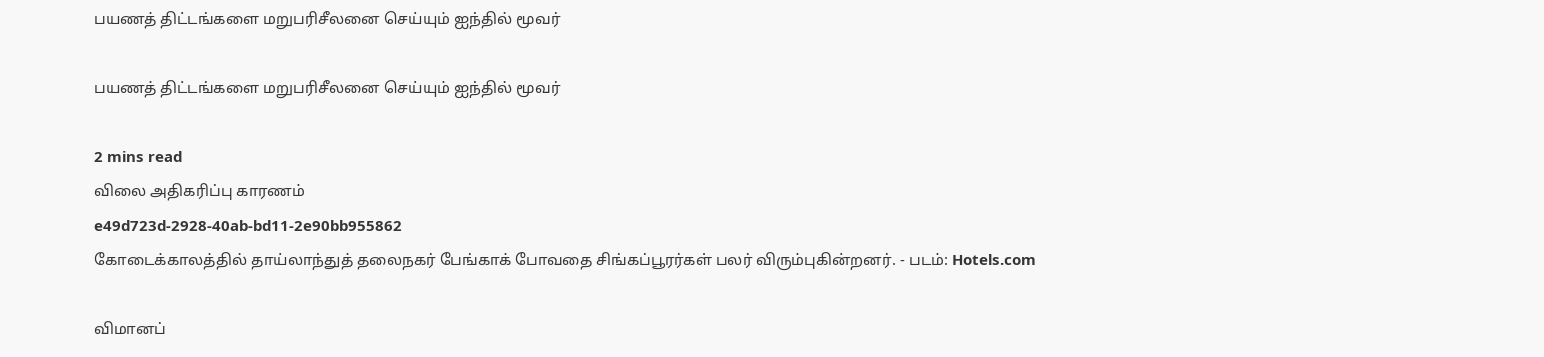பயணத் திட்டங்களை மறுபரிசீலனை செய்யும் ஐந்தில் மூவர்

பயணத் திட்டங்களை மறுபரிசீலனை செய்யும் ஐந்தில் மூவர்

2 mins read
விலை அதிகரிப்பு காரணம்
e49d723d-2928-40ab-bd11-2e90bb955862
கோடைக்காலத்தில் தாய்லாந்துத் தலைநகர் பேங்காக் போவதை சிங்கப்பூரர்கள் பலர் விரும்புகின்றனர். - படம்: Hotels.com

விமானப்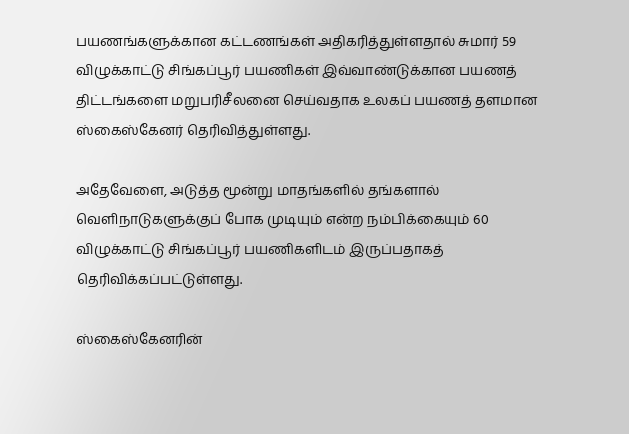பயணங்களுக்கான கட்டணங்கள் அதிகரித்துள்ளதால் சுமார் 59 விழுக்காட்டு சிங்கப்பூர் பயணிகள் இவ்வாண்டுக்கான பயணத் திட்டங்களை மறுபரிசீலனை செய்வதாக உலகப் பயணத் தளமான ஸ்கைஸ்கேனர் தெரிவித்துள்ளது.

அதேவேளை, அடுத்த மூன்று மாதங்களில் தங்களால் வெளிநாடுகளுக்குப் போக முடியும் என்ற நம்பிக்கையும் 60 விழுக்காட்டு சிங்கப்பூர் பயணிகளிடம் இருப்பதாகத் தெரிவிக்கப்பட்டுள்ளது.

ஸ்கைஸ்கேனரின்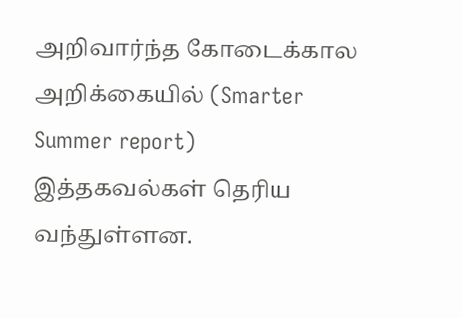அறிவார்ந்த கோடைக்கால அறிக்கையில் (Smarter Summer report) இத்தகவல்கள் தெரிய வந்துள்ளன.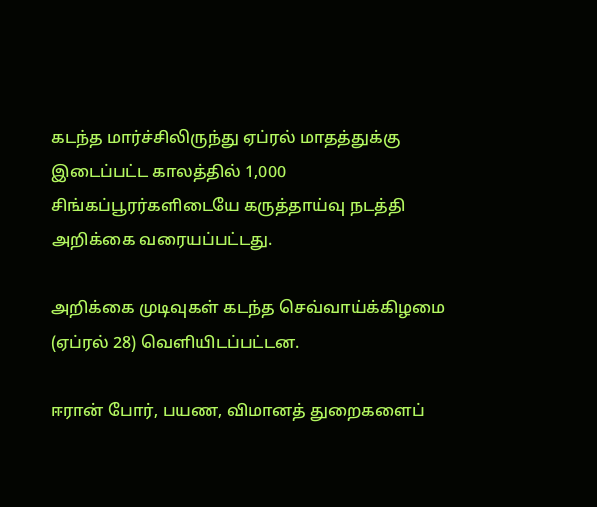கடந்த மார்ச்சிலிருந்து ஏப்ரல் மாதத்துக்கு இடைப்பட்ட காலத்தில் 1,000 சிங்கப்பூரர்களிடையே கருத்தாய்வு நடத்தி அறிக்கை வரையப்பட்டது.

அறிக்கை முடிவுகள் கடந்த செவ்வாய்க்கிழமை (ஏப்ரல் 28) வெளியிடப்பட்டன.

ஈரான் போர், பயண, விமானத் துறைகளைப்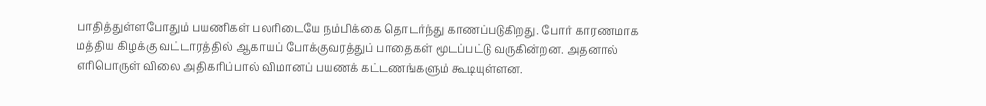பாதித்துள்ளபோதும் பயணிகள் பலரிடையே நம்பிக்கை தொடர்ந்து காணப்படுகிறது. போர் காரணமாக மத்திய கிழக்கு வட்டாரத்தில் ஆகாயப் போக்குவரத்துப் பாதைகள் மூடப்பட்டு வருகின்றன. அதனால் எரிபொருள் விலை அதிகரிப்பால் விமானப் பயணக் கட்டணங்களும் கூடியுள்ளன.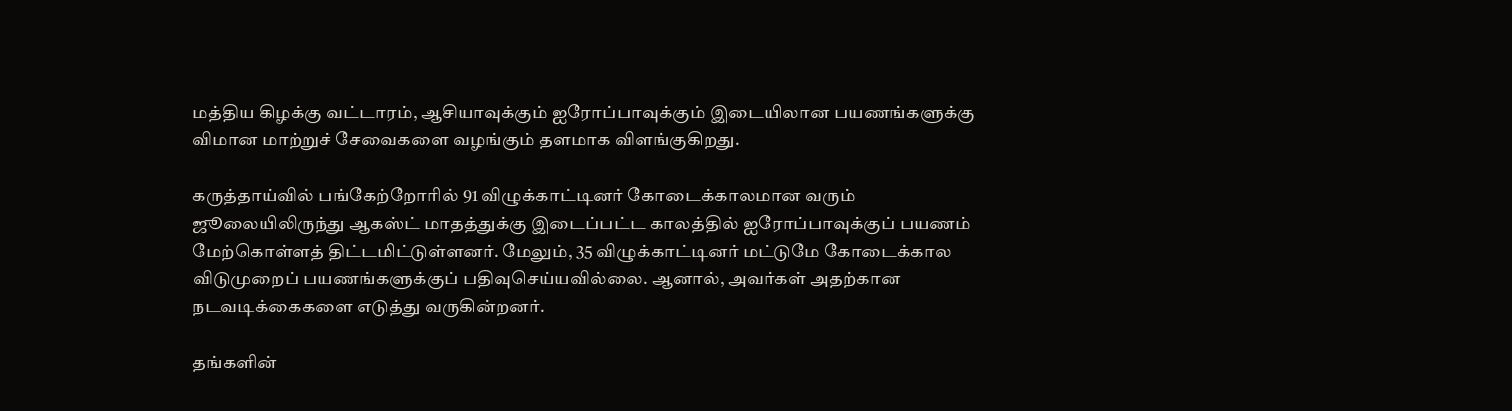மத்திய கிழக்கு வட்டாரம், ஆசியாவுக்கும் ஐரோப்பாவுக்கும் இடையிலான பயணங்களுக்கு விமான மாற்றுச் சேவைகளை வழங்கும் தளமாக விளங்குகிறது.

கருத்தாய்வில் பங்கேற்றோரில் 91 விழுக்காட்டினர் கோடைக்காலமான வரும் ஜூலையிலிருந்து ஆகஸ்ட் மாதத்துக்கு இடைப்பட்ட காலத்தில் ஐரோப்பாவுக்குப் பயணம் மேற்கொள்ளத் திட்டமிட்டுள்ளனர். மேலும், 35 விழுக்காட்டினர் மட்டுமே கோடைக்கால விடுமுறைப் பயணங்களுக்குப் பதிவுசெய்யவில்லை. ஆனால், அவர்கள் அதற்கான நடவடிக்கைகளை எடுத்து வருகின்றனர்.

தங்களின்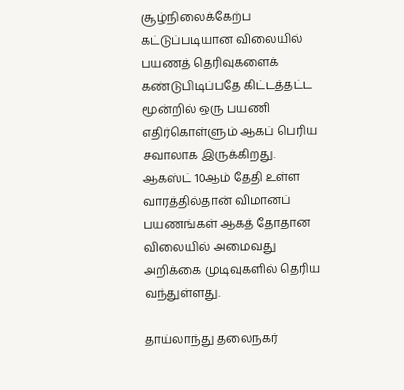சூழ்நிலைக்கேற்ப கட்டுப்படியான விலையில் பயணத் தெரிவுகளைக் கண்டுபிடிப்பதே கிட்டத்தட்ட மூன்றில் ஒரு பயணி எதிர்கொள்ளும் ஆகப் பெரிய சவாலாக இருக்கிறது. ஆகஸ்ட் 10ஆம் தேதி உள்ள வாரத்தில்தான் விமானப் பயணங்கள் ஆகத் தோதான விலையில் அமைவது அறிக்கை முடிவுகளில் தெரிய வந்துள்ளது.

தாய்லாந்து தலைநகர்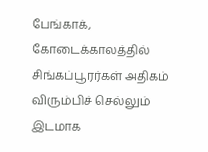பேங்காக், கோடைக்காலத்தில் சிங்கப்பூரர்கள் அதிகம் விரும்பிச் செல்லும் இடமாக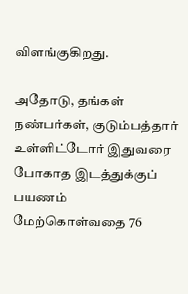விளங்குகிறது.

அதோடு, தங்கள் நண்பர்கள், குடும்பத்தார் உள்ளிட்டோர் இதுவரை போகாத இடத்துக்குப் பயணம் மேற்கொள்வதை 76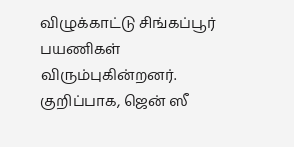விழுக்காட்டு சிங்கப்பூர் பயணிகள் விரும்புகின்றனர். குறிப்பாக, ஜென் ஸீ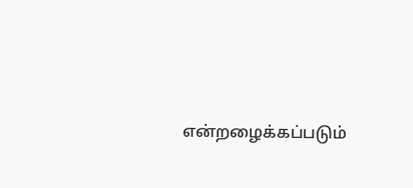என்றழைக்கப்படும்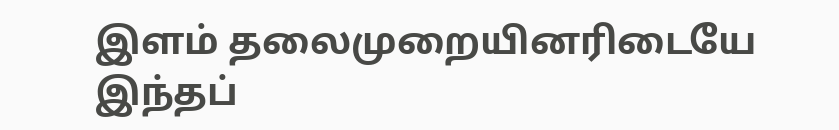இளம் தலைமுறையினரிடையே இந்தப்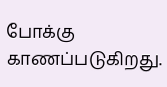போக்கு காணப்படுகிறது.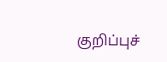குறிப்புச்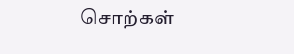சொற்கள்